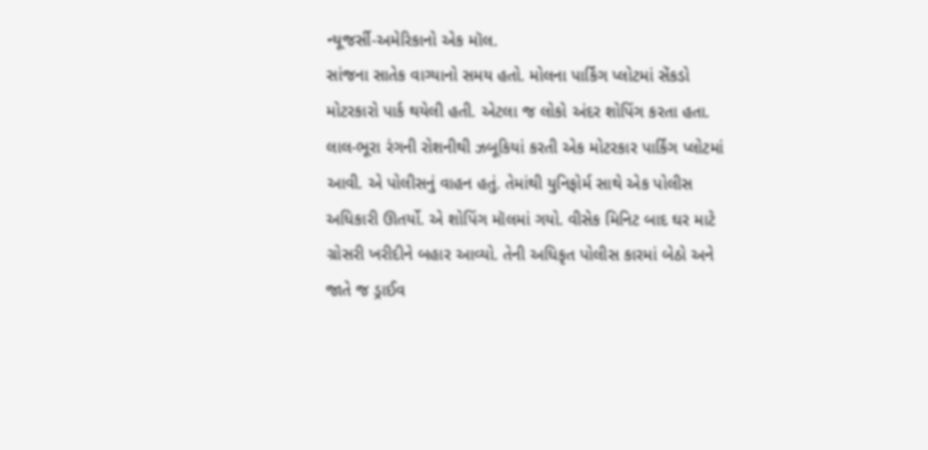ન્યૂજર્સી-અમેરિકાનો એક મૉલ.
સાંજના સાતેક વાગ્યાનો સમય હતો. મોલના પાર્કિંગ પ્લોટમાં સેંકડો મોટરકારો પાર્ક થયેલી હતી. એટલા જ લોકો અંદર શોપિંગ કરતા હતા. લાલ-ભૂરા રંગની રોશનીથી ઝબૂકિયાં કરતી એક મોટરકાર પાર્કિંગ પ્લોટમાં આવી. એ પોલીસનું વાહન હતું. તેમાંથી યુનિફોર્મ સાથે એક પોલીસ અધિકારી ઊતર્યો. એ શોપિંગ મૉલમાં ગયો. વીસેક મિનિટ બાદ ઘર માટે ગ્રોસરી ખરીદીને બહાર આવ્યો. તેની અધિકૃત પોલીસ કારમાં બેઠો અને જાતે જ ડ્રાઈવ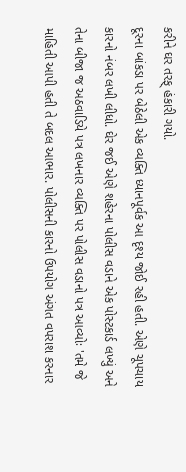કરીને ઘર તરફ્ હંકારી ગયો.
દૂરના બાંકડા પર બેઠેલી એક વ્યક્તિ ધ્યાનપૂર્વક આ દૃશ્ય જોઈ રહી હતી. એણે ચૂપચાય કારનો નંબર લખી લીધો. ઘેર જઈ એણે શહેરના પોલીસ વડાને એક પોસ્ટકાર્ડ લખ્યું અને તેના બીજા જ અઠવાડિયે પત્ર લખનાર વ્યક્તિ પર પોલીસ વડાનો પત્ર આવ્યોઃ 'તમે જે માહિતી આપી હતી તે બદલ આભાર. પોલીસની કારનો ઉપયોગ અંગત વપરાશ કરનાર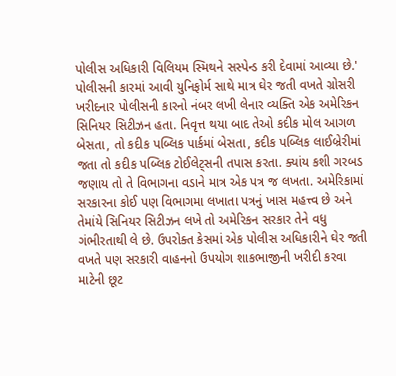પોલીસ અધિકારી વિલિયમ સ્મિથને સસ્પેન્ડ કરી દેવામાં આવ્યા છે.'
પોલીસની કારમાં આવી યુનિફોર્મ સાથે માત્ર ઘેર જતી વખતે ગ્રોસરી ખરીદનાર પોલીસની કારનો નંબર લખી લેનાર વ્યક્તિ એક અમેરિકન સિનિયર સિટીઝન હતા. નિવૃત્ત થયા બાદ તેઓ કદીક મોલ આગળ બેસતા, તો કદીક પબ્લિક પાર્કમાં બેસતા, કદીક પબ્લિક લાઈબ્રેરીમાં જતા તો કદીક પબ્લિક ટોઈલેટ્સની તપાસ કરતા. ક્યાંય કશી ગરબડ જણાય તો તે વિભાગના વડાને માત્ર એક પત્ર જ લખતા. અમેરિકામાં સરકારના કોઈ પણ વિભાગમા લખાતા પત્રનું ખાસ મહત્ત્વ છે અને તેમાંયે સિનિયર સિટીઝન લખે તો અમેરિકન સરકાર તેને વધુ ગંભીરતાથી લે છે. ઉપરોક્ત કેસમાં એક પોલીસ અધિકારીને ઘેર જતી વખતે પણ સરકારી વાહનનો ઉપયોગ શાકભાજીની ખરીદી કરવા માટેની છૂટ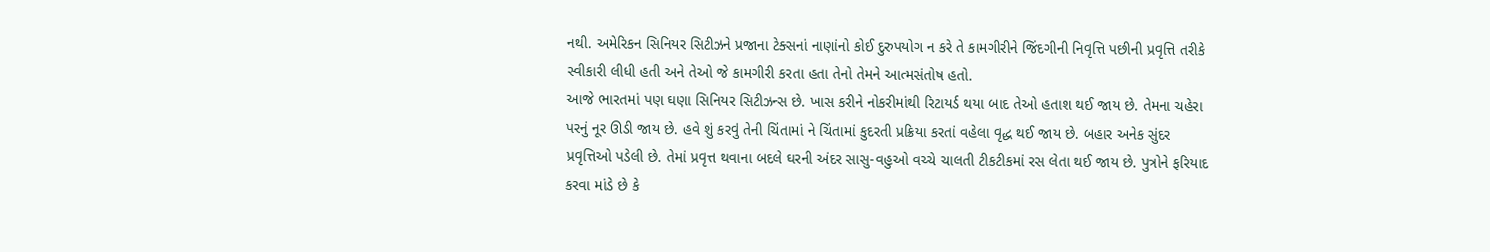નથી. અમેરિકન સિનિયર સિટીઝને પ્રજાના ટેક્સનાં નાણાંનો કોઈ દુરુપયોગ ન કરે તે કામગીરીને જિંદગીની નિવૃત્તિ પછીની પ્રવૃત્તિ તરીકે સ્વીકારી લીધી હતી અને તેઓ જે કામગીરી કરતા હતા તેનો તેમને આત્મસંતોષ હતો.
આજે ભારતમાં પણ ઘણા સિનિયર સિટીઝન્સ છે. ખાસ કરીને નોકરીમાંથી રિટાયર્ડ થયા બાદ તેઓ હતાશ થઈ જાય છે. તેમના ચહેરા પરનું નૂર ઊડી જાય છે. હવે શું કરવું તેની ચિંતામાં ને ચિંતામાં કુદરતી પ્રક્રિયા કરતાં વહેલા વૃદ્ધ થઈ જાય છે. બહાર અનેક સુંદર પ્રવૃત્તિઓ પડેલી છે. તેમાં પ્રવૃત્ત થવાના બદલે ઘરની અંદર સાસુ-વહુઓ વચ્ચે ચાલતી ટીકટીકમાં રસ લેતા થઈ જાય છે. પુત્રોને ફરિયાદ કરવા માંડે છે કે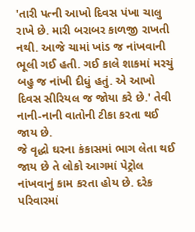'તારી પત્ની આખો દિવસ પંખા ચાલુ રાખે છે. મારી બરાબર કાળજી રાખતી નથી. આજે ચામાં ખાંડ જ નાંખવાની ભૂલી ગઈ હતી. ગઈ કાલે શાકમાં મરચું બહુ જ નાંખી દીધું હતું. એ આખો દિવસ સીરિયલ જ જોયા કરે છે.' તેવી નાની-નાની વાતોની ટીકા કરતા થઈ જાય છે.
જે વૃદ્ધો ઘરના કંકાસમાં ભાગ લેતા થઈ જાય છે તે લોકો આગમાં પેટ્રોલ નાંખવાનું કામ કરતા હોય છે. દરેક પરિવારમાં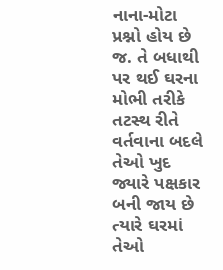નાના-મોટા પ્રશ્નો હોય છે જ. તે બધાથી પર થઈ ઘરના મોભી તરીકે તટસ્થ રીતે વર્તવાના બદલે તેઓ ખુદ જ્યારે પક્ષકાર બની જાય છે ત્યારે ઘરમાં તેઓ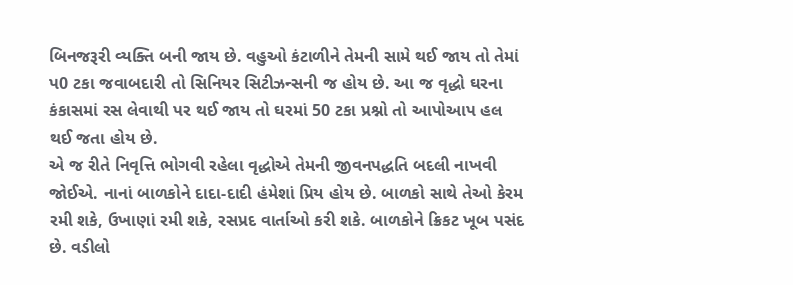બિનજરૂરી વ્યક્તિ બની જાય છે. વહુઓ કંટાળીને તેમની સામે થઈ જાય તો તેમાં પ0 ટકા જવાબદારી તો સિનિયર સિટીઝન્સની જ હોય છે. આ જ વૃદ્ધો ઘરના કંકાસમાં રસ લેવાથી પર થઈ જાય તો ઘરમાં 50 ટકા પ્રશ્નો તો આપોઆપ હલ થઈ જતા હોય છે.
એ જ રીતે નિવૃત્તિ ભોગવી રહેલા વૃદ્ધોએ તેમની જીવનપદ્ધતિ બદલી નાખવી જોઈએ. નાનાં બાળકોને દાદા-દાદી હંમેશાં પ્રિય હોય છે. બાળકો સાથે તેઓ કેરમ રમી શકે, ઉખાણાં રમી શકે, રસપ્રદ વાર્તાઓ કરી શકે. બાળકોને ક્રિકટ ખૂબ પસંદ છે. વડીલો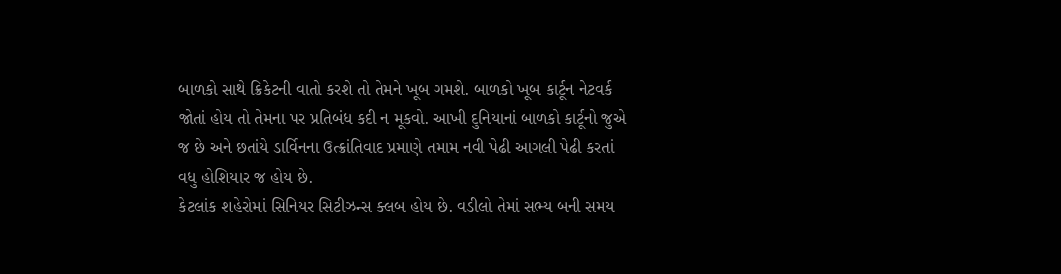બાળકો સાથે ક્રિકેટની વાતો કરશે તો તેમને ખૂબ ગમશે. બાળકો ખૂબ કાર્ટૂન નેટવર્ક જોતાં હોય તો તેમના પર પ્રતિબંધ કદી ન મૂકવો. આખી દુનિયાનાં બાળકો કાર્ટૂનો જુએ જ છે અને છતાંયે ડાર્વિનના ઉત્ક્રાંતિવાદ પ્રમાણે તમામ નવી પેઢી આગલી પેઢી કરતાં વધુ હોશિયાર જ હોય છે.
કેટલાંક શહેરોમાં સિનિયર સિટીઝન્સ ક્લબ હોય છે. વડીલો તેમાં સભ્ય બની સમય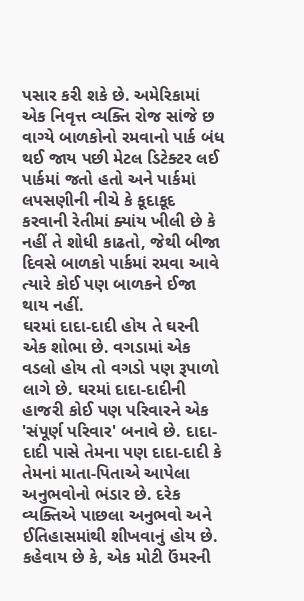પસાર કરી શકે છે. અમેરિકામાં એક નિવૃત્ત વ્યક્તિ રોજ સાંજે છ વાગ્યે બાળકોનો રમવાનો પાર્ક બંધ થઈ જાય પછી મેટલ ડિટેક્ટર લઈ પાર્કમાં જતો હતો અને પાર્કમાં લપસણીની નીચે કે કૂદાકૂદ કરવાની રેતીમાં ક્યાંય ખીલી છે કે નહીં તે શોધી કાઢતો, જેથી બીજા દિવસે બાળકો પાર્કમાં રમવા આવે ત્યારે કોઈ પણ બાળકને ઈજા થાય નહીં.
ઘરમાં દાદા-દાદી હોય તે ઘરની એક શોભા છે. વગડામાં એક વડલો હોય તો વગડો પણ રૂપાળો લાગે છે. ઘરમાં દાદા-દાદીની હાજરી કોઈ પણ પરિવારને એક 'સંપૂર્ણ પરિવાર' બનાવે છે. દાદા-દાદી પાસે તેમના પણ દાદા-દાદી કે તેમનાં માતા-પિતાએ આપેલા અનુભવોનો ભંડાર છે. દરેક વ્યક્તિએ પાછલા અનુભવો અને ઈતિહાસમાંથી શીખવાનું હોય છે. કહેવાય છે કે, એક મોટી ઉંમરની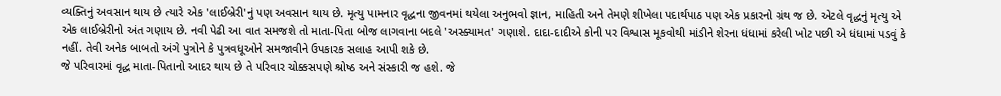વ્યક્તિનું અવસાન થાય છે ત્યારે એક 'લાઈબ્રેરી'નું પણ અવસાન થાય છે. મૃત્યુ પામનાર વૃદ્ધના જીવનમાં થયેલા અનુભવો જ્ઞાન, માહિતી અને તેમણે શીખેલા પદાર્થપાઠ પણ એક પ્રકારનો ગ્રંથ જ છે. એટલે વૃદ્ધનું મૃત્યુ એ એક લાઈબ્રેરીનો અંત ગણાય છે. નવી પેઢી આ વાત સમજશે તો માતા-પિતા બોજ લાગવાના બદલે 'અસ્ક્યામત' ગણાશે. દાદા-દાદીએ કોની પર વિશ્વાસ મૂકવોથી માંડીને શેરના ધંધામાં કરેલી ખોટ પછી એ ધંધામાં પડવું કે નહીં. તેવી અનેક બાબતો અંગે પુત્રોને કે પુત્રવધૂઓને સમજાવીને ઉપકારક સલાહ આપી શકે છે.
જે પરિવારમાં વૃદ્ધ માતા-પિતાનો આદર થાય છે તે પરિવાર ચોક્કસપણે શ્રોષ્ઠ અને સંસ્કારી જ હશે. જે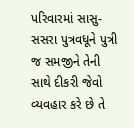પરિવારમાં સાસુ-સસરા પુત્રવધૂને પુત્રી જ સમજીને તેની સાથે દીકરી જેવો વ્યવહાર કરે છે તે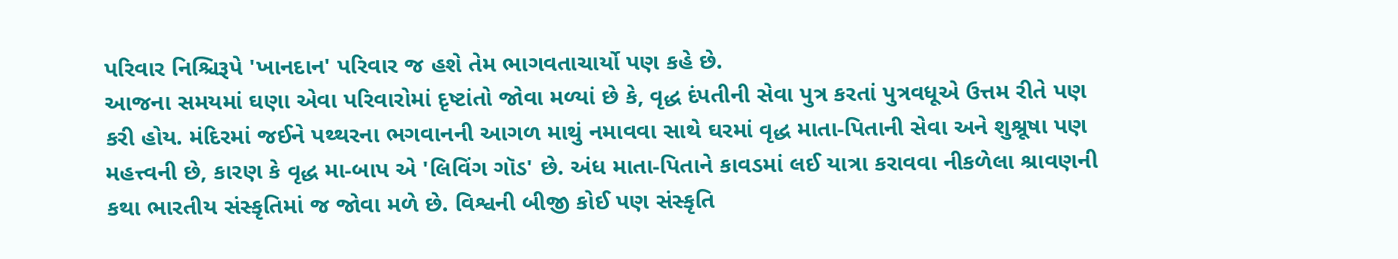પરિવાર નિશ્ચિરૂપે 'ખાનદાન' પરિવાર જ હશે તેમ ભાગવતાચાર્યો પણ કહે છે.
આજના સમયમાં ઘણા એવા પરિવારોમાં દૃષ્ટાંતો જોવા મળ્યાં છે કે, વૃદ્ધ દંપતીની સેવા પુત્ર કરતાં પુત્રવધૂએ ઉત્તમ રીતે પણ કરી હોય. મંદિરમાં જઈને પથ્થરના ભગવાનની આગળ માથું નમાવવા સાથે ઘરમાં વૃદ્ધ માતા-પિતાની સેવા અને શુશ્રૂષા પણ મહત્ત્વની છે, કારણ કે વૃદ્ધ મા-બાપ એ 'લિવિંગ ગૉડ' છે. અંધ માતા-પિતાને કાવડમાં લઈ યાત્રા કરાવવા નીકળેલા શ્રાવણની કથા ભારતીય સંસ્કૃતિમાં જ જોવા મળે છે. વિશ્વની બીજી કોઈ પણ સંસ્કૃતિ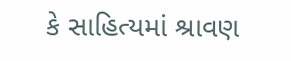કે સાહિત્યમાં શ્રાવણ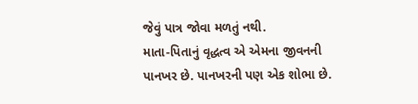જેવું પાત્ર જોવા મળતું નથી.
માતા-પિતાનું વૃદ્ધત્વ એ એમના જીવનની પાનખર છે. પાનખરની પણ એક શોભા છે.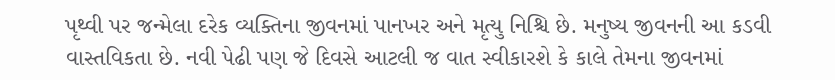પૃથ્વી પર જન્મેલા દરેક વ્યક્તિના જીવનમાં પાનખર અને મૃત્યુ નિશ્ચિ છે. મનુષ્ય જીવનની આ કડવી વાસ્તવિકતા છે. નવી પેઢી પણ જે દિવસે આટલી જ વાત સ્વીકારશે કે કાલે તેમના જીવનમાં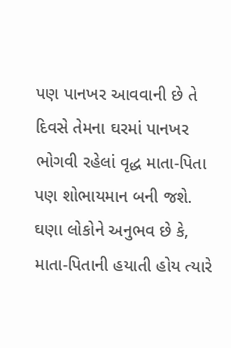પણ પાનખર આવવાની છે તે દિવસે તેમના ઘરમાં પાનખર ભોગવી રહેલાં વૃદ્ધ માતા-પિતા પણ શોભાયમાન બની જશે. ઘણા લોકોને અનુભવ છે કે, માતા-પિતાની હયાતી હોય ત્યારે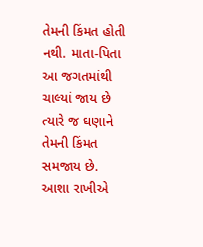તેમની કિંમત હોતી નથી. માતા-પિતા આ જગતમાંથી ચાલ્યાં જાય છે ત્યારે જ ઘણાને તેમની કિંમત સમજાય છે.
આશા રાખીએ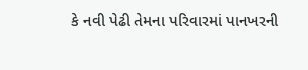કે નવી પેઢી તેમના પરિવારમાં પાનખરની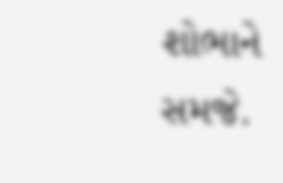શોભાને સમજે.